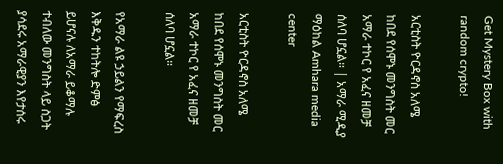Get Mystery Box with random crypto!

አርቲስት ዮርዳኖስ አለሜ ከበደ የሰሞኑ መንግስት መር አማራ ተኮር የ አፈና ዘመቻ ሰለባ ሆኗል። | አማራ ሚዲያ ማዕከል Amhara media center

አርቲስት ዮርዳኖስ አለሜ ከበደ የሰሞኑ መንግስት መር አማራ ተኮር የ አፈና ዘመቻ ሰለባ ሆኗል።

የአማራ ልዩ ኃይልን የማፍረስ እቅዱን ተከትሎ ድምፅ ይሆናሉ ለአማራ ይቆማሉ ተብለው መንግስት ላይ ስጋት ያሳደሩ አማራዊያን እየታሰሩ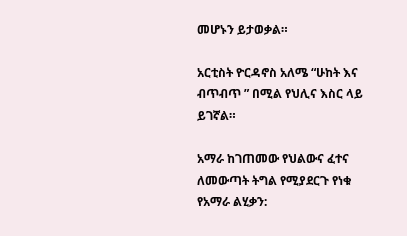መሆኑን ይታወቃል።

አርቲስት ዮርዳኖስ አለሜ “ሁከት እና ብጥብጥ ” በሚል የህሊና እስር ላይ ይገኛል።

አማራ ከገጠመው የህልውና ፈተና ለመውጣት ትግል የሚያደርጉ የነቁ የአማራ ልሂቃን: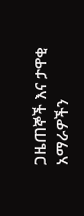ጋዜጠኞች እና ታዋቂ አማራዎችን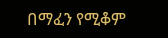በማፈን የሚቆም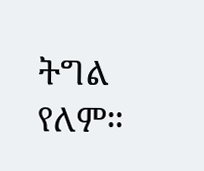ትግል የለም።